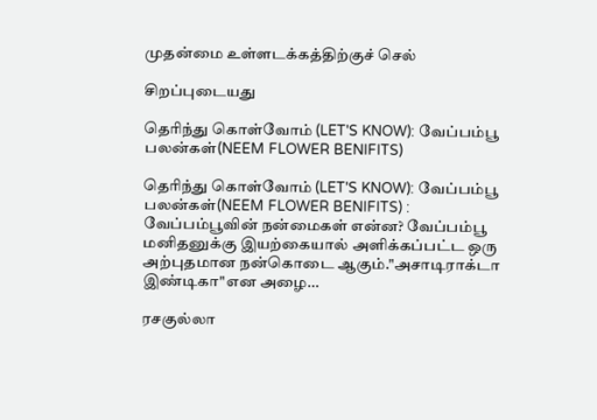முதன்மை உள்ளடக்கத்திற்குச் செல்

சிறப்புடையது

தெரிந்து கொள்வோம் (LET'S KNOW): வேப்பம்பூ பலன்கள்(NEEM FLOWER BENIFITS)

தெரிந்து கொள்வோம் (LET'S KNOW): வேப்பம்பூ பலன்கள்(NEEM FLOWER BENIFITS) :  வேப்பம்பூவின் நன்மைகள் என்ன? வேப்பம்பூ மனிதனுக்கு இயற்கையால் அளிக்கப்பட்ட ஒரு அற்புதமான நன்கொடை ஆகும்."அசாடிராக்டா இண்டிகா"என அழை...

ரசகுல்லா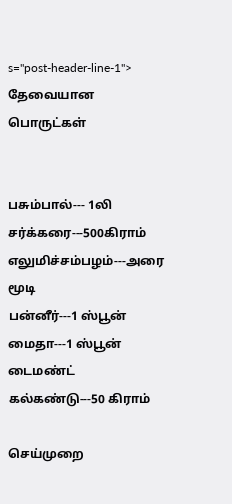s="post-header-line-1">
தேவையான பொருட்கள்


பசும்பால்--- 1லி
சர்க்கரை---500கிராம்
எலுமிச்சம்பழம்---அரை மூடி
பன்னீர்---1 ஸ்பூன்
மைதா---1 ஸ்பூன்
டைமண்ட் கல்கண்டு---50 கிராம்

செய்முறை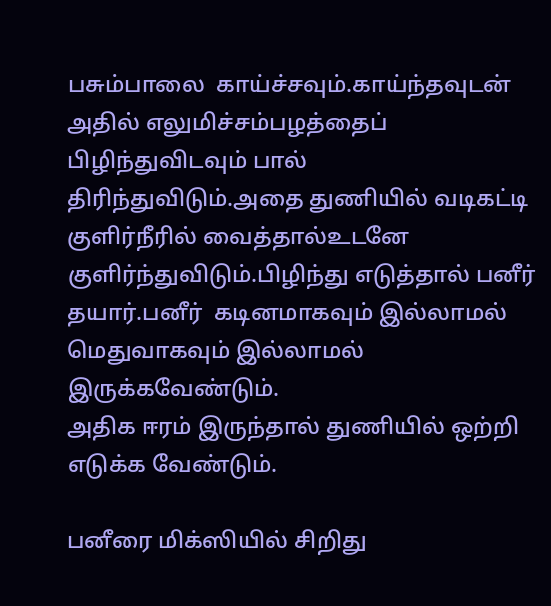பசும்பாலை  காய்ச்சவும்.காய்ந்தவுடன் அதில் எலுமிச்சம்பழத்தைப் பிழிந்துவிடவும் பால் திரிந்துவிடும்.அதை துணியில் வடிகட்டி குளிர்நீரில் வைத்தால்உடனே குளிர்ந்துவிடும்.பிழிந்து எடுத்தால் பனீர் தயார்.பனீர்  கடினமாகவும் இல்லாமல் மெதுவாகவும் இல்லாமல்  இருக்கவேண்டும்.
அதிக ஈரம் இருந்தால் துணியில் ஒற்றி எடுக்க வேண்டும்.

பனீரை மிக்ஸியில் சிறிது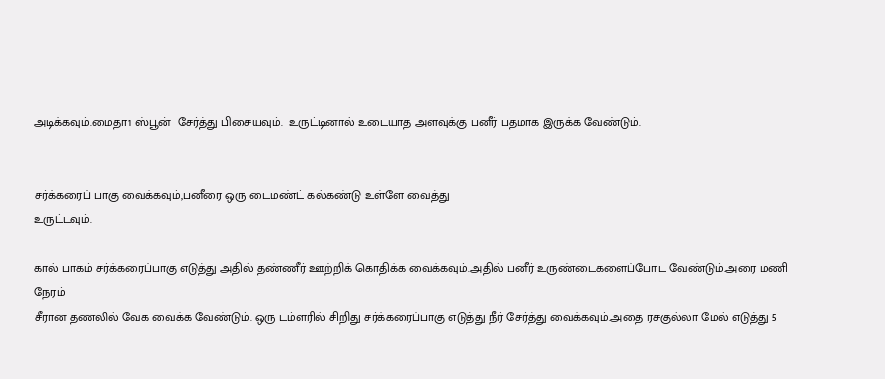அடிக்கவும்.மைதா1 ஸ்பூன்  சேர்த்து பிசையவும்.  உருட்டினால் உடையாத அளவுக்கு பனீர் பதமாக இருக்க வேண்டும்.


சர்க்கரைப் பாகு வைக்கவும்,பனீரை ஒரு டைமண்ட் கல்கண்டு உள்ளே வைத்து
உருட்டவும்.

கால் பாகம் சர்க்கரைப்பாகு எடுத்து அதில் தண்ணீர் ஊற்றிக் கொதிக்க வைக்கவும்.அதில் பனீர் உருண்டைகளைப்போட வேண்டும்.அரை மணி நேரம்
சீரான தணலில் வேக வைக்க வேண்டும். ஒரு டம்ளரில் சிறிது சர்க்கரைப்பாகு எடுத்து நீர் சேர்த்து வைக்கவும்.அதை ரசகுல்லா மேல் எடுத்து 5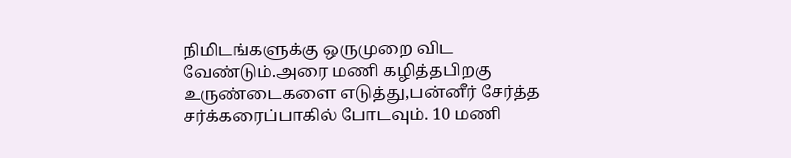நிமிடங்களுக்கு ஒருமுறை விட வேண்டும்.அரை மணி கழித்தபிறகு உருண்டைகளை எடுத்து,பன்னீர் சேர்த்த சர்க்கரைப்பாகில் போடவும். 10 மணி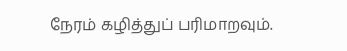நேரம் கழித்துப் பரிமாறவும்.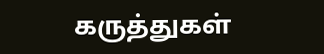கருத்துகள்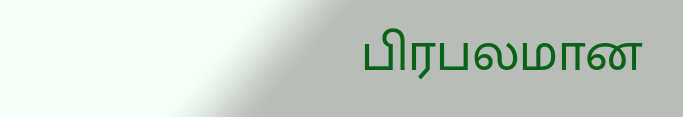பிரபலமான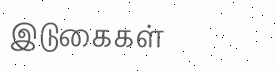இடுகைகள்